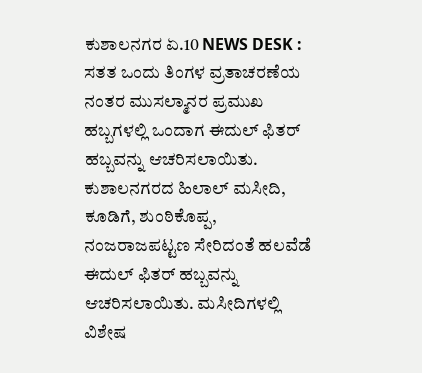ಕುಶಾಲನಗರ ಏ.10 NEWS DESK : ಸತತ ಒಂದು ತಿಂಗಳ ವ್ರತಾಚರಣೆಯ ನಂತರ ಮುಸಲ್ಮಾನರ ಪ್ರಮುಖ ಹಬ್ಬಗಳಲ್ಲಿ ಒಂದಾಗ ಈದುಲ್ ಫಿತರ್ ಹಬ್ಬವನ್ನು ಆಚರಿಸಲಾಯಿತು.
ಕುಶಾಲನಗರದ ಹಿಲಾಲ್ ಮಸೀದಿ, ಕೂಡಿಗೆ, ಶುಂಠಿಕೊಪ್ಪ, ನಂಜರಾಜಪಟ್ಟಣ ಸೇರಿದಂತೆ ಹಲವೆಡೆ ಈದುಲ್ ಫಿತರ್ ಹಬ್ಬವನ್ನು ಆಚರಿಸಲಾಯಿತು. ಮಸೀದಿಗಳಲ್ಲಿ ವಿಶೇಷ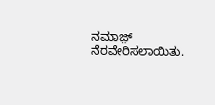ನಮಾಜ಼್ ನೆರವೇರಿಸಲಾಯಿತು.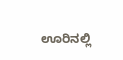ಊರಿನಲ್ಲಿ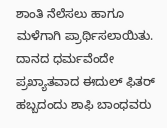ಶಾಂತಿ ನೆಲೆಸಲು ಹಾಗೂ ಮಳೆಗಾಗಿ ಪ್ರಾರ್ಥಿಸಲಾಯಿತು.
ದಾನದ ಧರ್ಮವೆಂದೇ ಪ್ರಖ್ಯಾತವಾದ ಈದುಲ್ ಫಿತರ್ ಹಬ್ಬದಂದು ಶಾಫಿ ಬಾಂಧವರು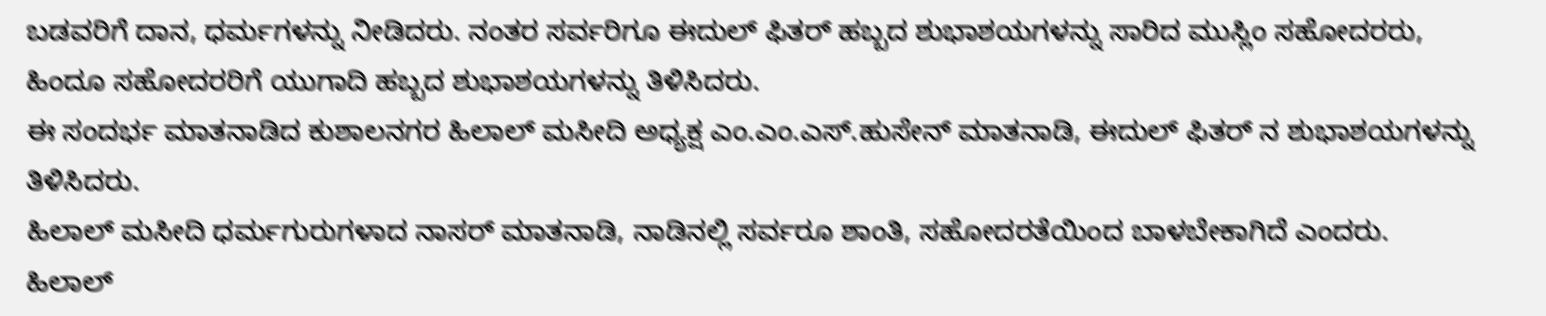ಬಡವರಿಗೆ ದಾನ, ಧರ್ಮಗಳನ್ನು ನೀಡಿದರು. ನಂತರ ಸರ್ವರಿಗೂ ಈದುಲ್ ಫಿತರ್ ಹಬ್ಬದ ಶುಭಾಶಯಗಳನ್ನು ಸಾರಿದ ಮುಸ್ಲಿಂ ಸಹೋದರರು, ಹಿಂದೂ ಸಹೋದರರಿಗೆ ಯುಗಾದಿ ಹಬ್ಬದ ಶುಭಾಶಯಗಳನ್ನು ತಿಳಿಸಿದರು.
ಈ ಸಂದರ್ಭ ಮಾತನಾಡಿದ ಕುಶಾಲನಗರ ಹಿಲಾಲ್ ಮಸೀದಿ ಅಧ್ಯಕ್ಷ ಎಂ.ಎಂ.ಎಸ್.ಹುಸೇನ್ ಮಾತನಾಡಿ, ಈದುಲ್ ಫಿತರ್ ನ ಶುಭಾಶಯಗಳನ್ನು ತಿಳಿಸಿದರು.
ಹಿಲಾಲ್ ಮಸೀದಿ ಧರ್ಮಗುರುಗಳಾದ ನಾಸರ್ ಮಾತನಾಡಿ, ನಾಡಿನಲ್ಲಿ ಸರ್ವರೂ ಶಾಂತಿ, ಸಹೋದರತೆಯಿಂದ ಬಾಳಬೇಕಾಗಿದೆ ಎಂದರು.
ಹಿಲಾಲ್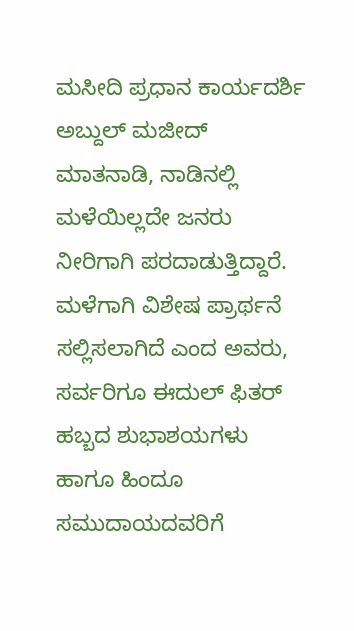ಮಸೀದಿ ಪ್ರಧಾನ ಕಾರ್ಯದರ್ಶಿ ಅಬ್ದುಲ್ ಮಜೀದ್ ಮಾತನಾಡಿ, ನಾಡಿನಲ್ಲಿ ಮಳೆಯಿಲ್ಲದೇ ಜನರು ನೀರಿಗಾಗಿ ಪರದಾಡುತ್ತಿದ್ದಾರೆ. ಮಳೆಗಾಗಿ ವಿಶೇಷ ಪ್ರಾರ್ಥನೆ ಸಲ್ಲಿಸಲಾಗಿದೆ ಎಂದ ಅವರು, ಸರ್ವರಿಗೂ ಈದುಲ್ ಫಿತರ್ ಹಬ್ಬದ ಶುಭಾಶಯಗಳು ಹಾಗೂ ಹಿಂದೂ ಸಮುದಾಯದವರಿಗೆ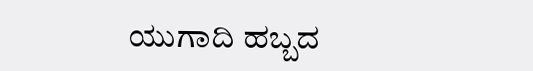ಯುಗಾದಿ ಹಬ್ಬದ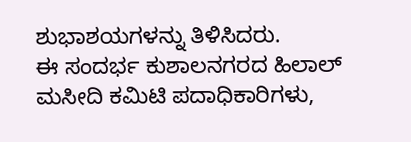ಶುಭಾಶಯಗಳನ್ನು ತಿಳಿಸಿದರು.
ಈ ಸಂದರ್ಭ ಕುಶಾಲನಗರದ ಹಿಲಾಲ್ ಮಸೀದಿ ಕಮಿಟಿ ಪದಾಧಿಕಾರಿಗಳು,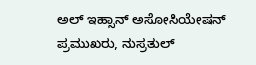ಅಲ್ ಇಹ್ಸಾನ್ ಅಸೋಸಿಯೇಷನ್ ಪ್ರಮುಖರು, ನುಸ್ರತುಲ್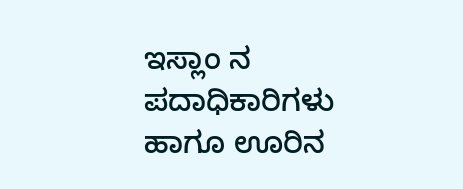ಇಸ್ಲಾಂ ನ ಪದಾಧಿಕಾರಿಗಳು ಹಾಗೂ ಊರಿನ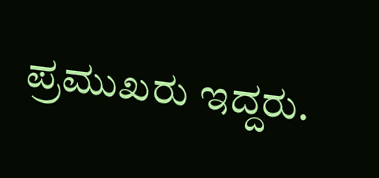ಪ್ರಮುಖರು ಇದ್ದರು.